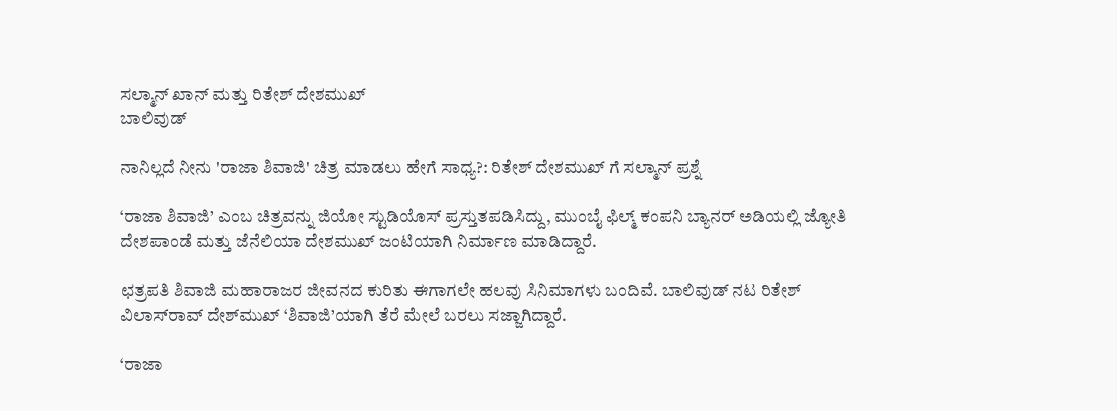ಸಲ್ಮಾನ್ ಖಾನ್ ಮತ್ತು ರಿತೇಶ್ ದೇಶಮುಖ್
ಬಾಲಿವುಡ್

ನಾನಿಲ್ಲದೆ ನೀನು 'ರಾಜಾ ಶಿವಾಜಿ' ಚಿತ್ರ ಮಾಡಲು ಹೇಗೆ ಸಾಧ್ಯ?: ರಿತೇಶ್ ದೇಶಮುಖ್ ಗೆ ಸಲ್ಮಾನ್ ಪ್ರಶ್ನೆ

‘ರಾಜಾ ಶಿವಾಜಿ’ ಎಂಬ ಚಿತ್ರವನ್ನು ಜಿಯೋ ಸ್ಟುಡಿಯೊಸ್‌ ಪ್ರಸ್ತುತಪಡಿಸಿದ್ದು, ಮುಂಬೈ ಫಿಲ್ಮ್ ಕಂಪನಿ ಬ್ಯಾನರ್ ಅಡಿಯಲ್ಲಿ ಜ್ಯೋತಿ ದೇಶಪಾಂಡೆ ಮತ್ತು ಜೆನೆಲಿಯಾ ದೇಶಮುಖ್ ಜಂಟಿಯಾಗಿ ನಿರ್ಮಾಣ ಮಾಡಿದ್ದಾರೆ.

ಛತ್ರಪತಿ ಶಿವಾಜಿ ಮಹಾರಾಜರ ಜೀವನದ ಕುರಿತು ಈಗಾಗಲೇ ಹಲವು ಸಿನಿಮಾಗಳು ಬಂದಿವೆ. ಬಾಲಿವುಡ್‌ ನಟ ರಿತೇಶ್‌ ವಿಲಾಸ್‌ರಾವ್‌ ದೇಶ್‌ಮುಖ್‌ ‘ಶಿವಾಜಿ’ಯಾಗಿ ತೆರೆ ಮೇಲೆ ಬರಲು ಸಜ್ಜಾಗಿದ್ದಾರೆ.

‘ರಾಜಾ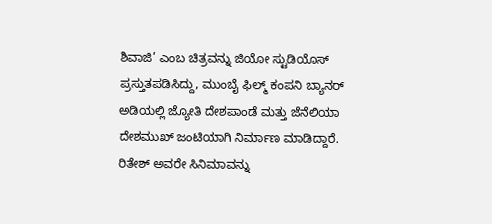ಶಿವಾಜಿ’ ಎಂಬ ಚಿತ್ರವನ್ನು ಜಿಯೋ ಸ್ಟುಡಿಯೊಸ್‌ ಪ್ರಸ್ತುತಪಡಿಸಿದ್ದು, ಮುಂಬೈ ಫಿಲ್ಮ್ ಕಂಪನಿ ಬ್ಯಾನರ್ ಅಡಿಯಲ್ಲಿ ಜ್ಯೋತಿ ದೇಶಪಾಂಡೆ ಮತ್ತು ಜೆನೆಲಿಯಾ ದೇಶಮುಖ್ ಜಂಟಿಯಾಗಿ ನಿರ್ಮಾಣ ಮಾಡಿದ್ದಾರೆ. ರಿತೇಶ್ ಅವರೇ ಸಿನಿಮಾವನ್ನು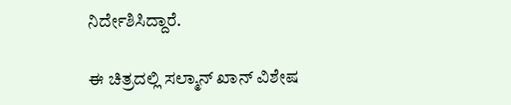ನಿರ್ದೇಶಿಸಿದ್ದಾರೆ.

ಈ ಚಿತ್ರದಲ್ಲಿ ಸಲ್ಮಾನ್ ಖಾನ್ ವಿಶೇಷ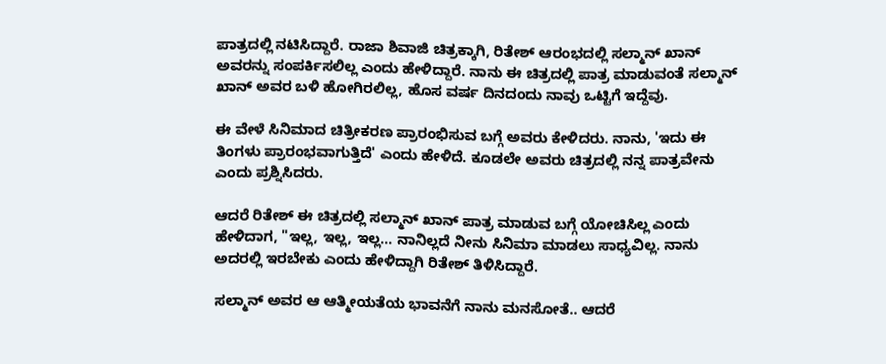ಪಾತ್ರದಲ್ಲಿ ನಟಿಸಿದ್ದಾರೆ. ರಾಜಾ ಶಿವಾಜಿ ಚಿತ್ರಕ್ಕಾಗಿ, ರಿತೇಶ್ ಆರಂಭದಲ್ಲಿ ಸಲ್ಮಾನ್ ಖಾನ್ ಅವರನ್ನು ಸಂಪರ್ಕಿಸಲಿಲ್ಲ ಎಂದು ಹೇಳಿದ್ದಾರೆ. ನಾನು ಈ ಚಿತ್ರದಲ್ಲಿ ಪಾತ್ರ ಮಾಡುವಂತೆ ಸಲ್ಮಾನ್ ಖಾನ್ ಅವರ ಬಳಿ ಹೋಗಿರಲಿಲ್ಲ, ಹೊಸ ವರ್ಷ ದಿನದಂದು ನಾವು ಒಟ್ಟಿಗೆ ಇದ್ದೆವು.

ಈ ವೇಳೆ ಸಿನಿಮಾದ ಚಿತ್ರೀಕರಣ ಪ್ರಾರಂಭಿಸುವ ಬಗ್ಗೆ ಅವರು ಕೇಳಿದರು. ನಾನು, 'ಇದು ಈ ತಿಂಗಳು ಪ್ರಾರಂಭವಾಗುತ್ತಿದೆ' ಎಂದು ಹೇಳಿದೆ. ಕೂಡಲೇ ಅವರು ಚಿತ್ರದಲ್ಲಿ ನನ್ನ ಪಾತ್ರವೇನು ಎಂದು ಪ್ರಶ್ನಿಸಿದರು.

ಆದರೆ ರಿತೇಶ್ ಈ ಚಿತ್ರದಲ್ಲಿ ಸಲ್ಮಾನ್ ಖಾನ್ ಪಾತ್ರ ಮಾಡುವ ಬಗ್ಗೆ ಯೋಚಿಸಿಲ್ಲ ಎಂದು ಹೇಳಿದಾಗ, "ಇಲ್ಲ, ಇಲ್ಲ, ಇಲ್ಲ... ನಾನಿಲ್ಲದೆ ನೀನು ಸಿನಿಮಾ ಮಾಡಲು ಸಾಧ್ಯವಿಲ್ಲ. ನಾನು ಅದರಲ್ಲಿ ಇರಬೇಕು ಎಂದು ಹೇಳಿದ್ದಾಗಿ ರಿತೇಶ್ ತಿಳಿಸಿದ್ದಾರೆ.

ಸಲ್ಮಾನ್ ಅವರ ಆ ಆತ್ಮೀಯತೆಯ ಭಾವನೆಗೆ ನಾನು ಮನಸೋತೆ.. ಆದರೆ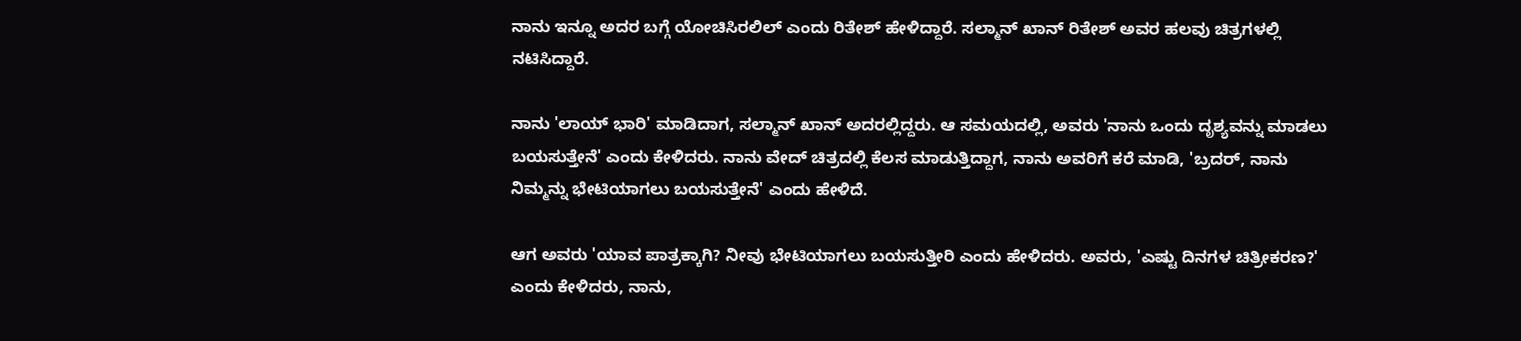ನಾನು ಇನ್ನೂ ಅದರ ಬಗ್ಗೆ ಯೋಚಿಸಿರಲಿಲ್ ಎಂದು ರಿತೇಶ್ ಹೇಳಿದ್ದಾರೆ. ಸಲ್ಮಾನ್ ಖಾನ್ ರಿತೇಶ್ ಅವರ ಹಲವು ಚಿತ್ರಗಳಲ್ಲಿ ನಟಿಸಿದ್ದಾರೆ.

ನಾನು 'ಲಾಯ್ ಭಾರಿ' ಮಾಡಿದಾಗ, ಸಲ್ಮಾನ್ ಖಾನ್ ಅದರಲ್ಲಿದ್ದರು. ಆ ಸಮಯದಲ್ಲಿ, ಅವರು 'ನಾನು ಒಂದು ದೃಶ್ಯವನ್ನು ಮಾಡಲು ಬಯಸುತ್ತೇನೆ' ಎಂದು ಕೇಳಿದರು. ನಾನು ವೇದ್ ಚಿತ್ರದಲ್ಲಿ ಕೆಲಸ ಮಾಡುತ್ತಿದ್ದಾಗ, ನಾನು ಅವರಿಗೆ ಕರೆ ಮಾಡಿ, 'ಬ್ರದರ್, ನಾನು ನಿಮ್ಮನ್ನು ಭೇಟಿಯಾಗಲು ಬಯಸುತ್ತೇನೆ' ಎಂದು ಹೇಳಿದೆ.

ಆಗ ಅವರು 'ಯಾವ ಪಾತ್ರಕ್ಕಾಗಿ? ನೀವು ಭೇಟಿಯಾಗಲು ಬಯಸುತ್ತೀರಿ ಎಂದು ಹೇಳಿದರು. ಅವರು, 'ಎಷ್ಟು ದಿನಗಳ ಚಿತ್ರೀಕರಣ?' ಎಂದು ಕೇಳಿದರು, ನಾನು,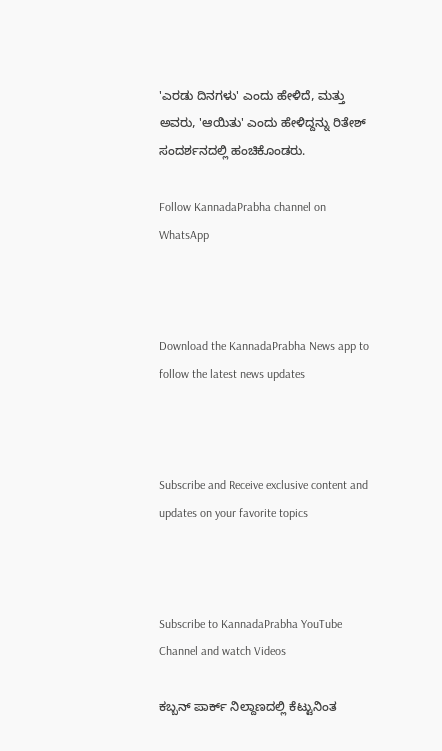'ಎರಡು ದಿನಗಳು' ಎಂದು ಹೇಳಿದೆ, ಮತ್ತು ಅವರು, 'ಆಯಿತು' ಎಂದು ಹೇಳಿದ್ದನ್ನು ರಿತೇಶ್ ಸಂದರ್ಶನದಲ್ಲಿ ಹಂಚಿಕೊಂಡರು.

Follow KannadaPrabha channel on WhatsApp



Download the KannadaPrabha News app to follow the latest news updates



Subscribe and Receive exclusive content and updates on your favorite topics



Subscribe to KannadaPrabha YouTube Channel and watch Videos

ಕಬ್ಬನ್‌ ಪಾರ್ಕ್‌ ನಿಲ್ದಾಣದಲ್ಲಿ ಕೆಟ್ಟುನಿಂತ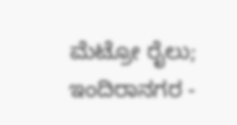ಮೆಟ್ರೋ ರೈಲು; ಇಂದಿರಾನಗರ -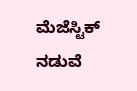ಮೆಜೆಸ್ಟಿಕ್ ನಡುವೆ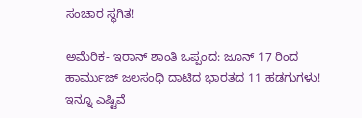ಸಂಚಾರ ಸ್ಥಗಿತ!

ಅಮೆರಿಕ- ಇರಾನ್ ಶಾಂತಿ ಒಪ್ಪಂದ: ಜೂನ್ 17 ರಿಂದ ಹಾರ್ಮುಜ್ ಜಲಸಂಧಿ ದಾಟಿದ ಭಾರತದ 11 ಹಡಗುಗಳು! ಇನ್ನೂ ಎಷ್ಟಿವೆ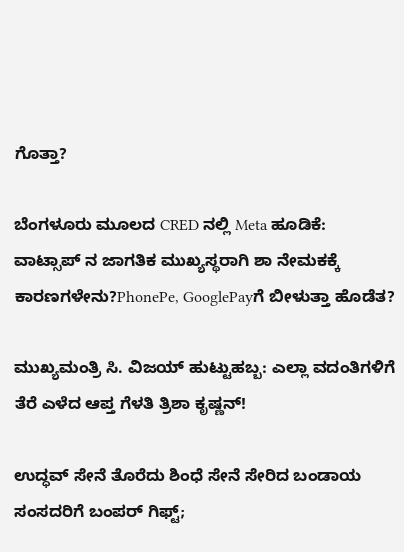ಗೊತ್ತಾ?

ಬೆಂಗಳೂರು ಮೂಲದ CRED ನಲ್ಲಿ Meta ಹೂಡಿಕೆ: ವಾಟ್ಸಾಪ್ ನ ಜಾಗತಿಕ ಮುಖ್ಯಸ್ಥರಾಗಿ ಶಾ ನೇಮಕಕ್ಕೆ ಕಾರಣಗಳೇನು?PhonePe, GooglePayಗೆ ಬೀಳುತ್ತಾ ಹೊಡೆತ?

ಮುಖ್ಯಮಂತ್ರಿ ಸಿ. ವಿಜಯ್ ಹುಟ್ಟುಹಬ್ಬ: ಎಲ್ಲಾ ವದಂತಿಗಳಿಗೆ ತೆರೆ ಎಳೆದ ಆಪ್ತ ಗೆಳತಿ ತ್ರಿಶಾ ಕೃಷ್ಣನ್!

ಉದ್ಧವ್ ಸೇನೆ ತೊರೆದು ಶಿಂಧೆ ಸೇನೆ ಸೇರಿದ ಬಂಡಾಯ ಸಂಸದರಿಗೆ ಬಂಪರ್ ಗಿಫ್ಟ್;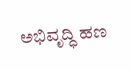ಅಭಿವೃದ್ಧಿ ಹಣ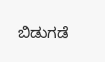ಬಿಡುಗಡೆ